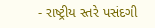- રાષ્ટ્રીય સ્તરે પસંદગી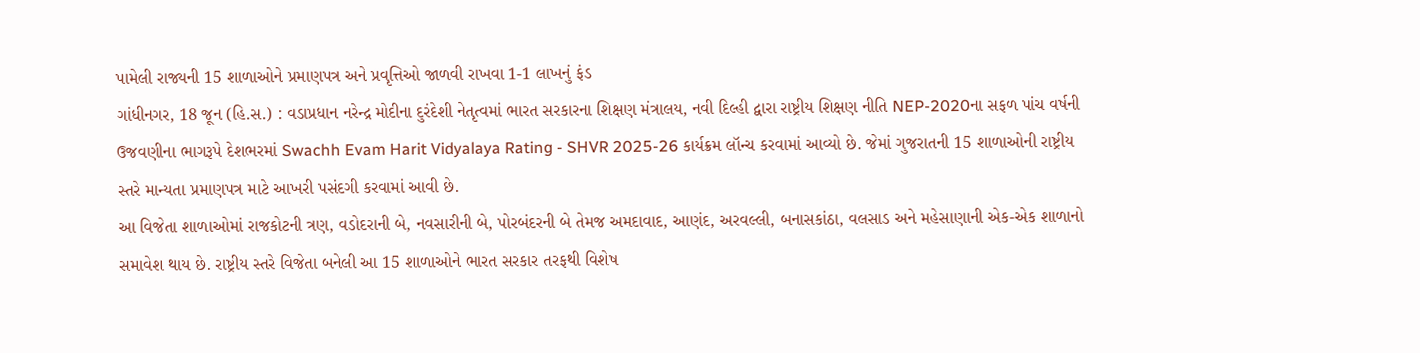પામેલી રાજ્યની 15 શાળાઓને પ્રમાણપત્ર અને પ્રવૃત્તિઓ જાળવી રાખવા 1-1 લાખનું ફંડ
ગાંધીનગર, 18 જૂન (હિ.સ.) : વડાપ્રધાન નરેન્દ્ર મોદીના દુરંદેશી નેતૃત્વમાં ભારત સરકારના શિક્ષણ મંત્રાલય, નવી દિલ્હી દ્વારા રાષ્ટ્રીય શિક્ષણ નીતિ NEP-2020ના સફળ પાંચ વર્ષની ઉજવણીના ભાગરૂપે દેશભરમાં Swachh Evam Harit Vidyalaya Rating - SHVR 2025-26 કાર્યક્રમ લૉન્ચ કરવામાં આવ્યો છે. જેમાં ગુજરાતની 15 શાળાઓની રાષ્ટ્રીય સ્તરે માન્યતા પ્રમાણપત્ર માટે આખરી પસંદગી કરવામાં આવી છે.
આ વિજેતા શાળાઓમાં રાજકોટની ત્રણ, વડોદરાની બે, નવસારીની બે, પોરબંદરની બે તેમજ અમદાવાદ, આણંદ, અરવલ્લી, બનાસકાંઠા, વલસાડ અને મહેસાણાની એક-એક શાળાનો સમાવેશ થાય છે. રાષ્ટ્રીય સ્તરે વિજેતા બનેલી આ 15 શાળાઓને ભારત સરકાર તરફથી વિશેષ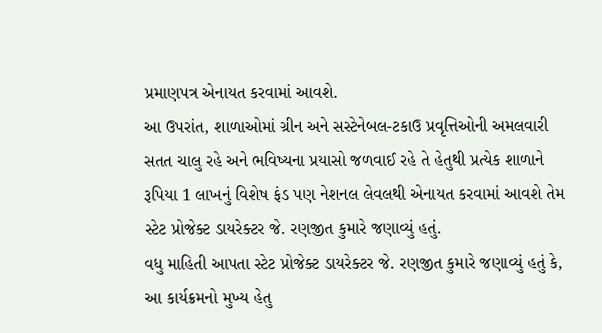પ્રમાણપત્ર એનાયત કરવામાં આવશે.
આ ઉપરાંત, શાળાઓમાં ગ્રીન અને સસ્ટેનેબલ-ટકાઉ પ્રવૃત્તિઓની અમલવારી સતત ચાલુ રહે અને ભવિષ્યના પ્રયાસો જળવાઈ રહે તે હેતુથી પ્રત્યેક શાળાને રૂપિયા 1 લાખનું વિશેષ ફંડ પણ નેશનલ લેવલથી એનાયત કરવામાં આવશે તેમ સ્ટેટ પ્રોજેક્ટ ડાયરેક્ટર જે. રણજીત કુમારે જણાવ્યું હતું.
વધુ માહિતી આપતા સ્ટેટ પ્રોજેક્ટ ડાયરેક્ટર જે. રણજીત કુમારે જણાવ્યું હતું કે, આ કાર્યક્રમનો મુખ્ય હેતુ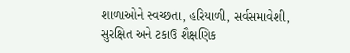શાળાઓને સ્વચ્છતા, હરિયાળી, સર્વસમાવેશી, સુરક્ષિત અને ટકાઉ શૈક્ષણિક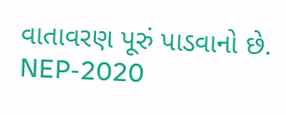વાતાવરણ પૂરું પાડવાનો છે. NEP-2020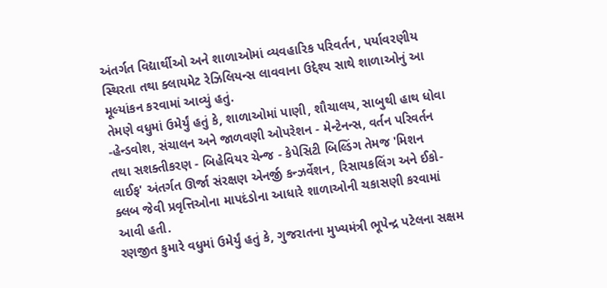અંતર્ગત વિદ્યાર્થીઓ અને શાળાઓમાં વ્યવહારિક પરિવર્તન, પર્યાવરણીય સ્થિરતા તથા ક્લાયમેટ રેઝિલિયન્સ લાવવાના ઉદ્દેશ્ય સાથે શાળાઓનું આ મૂલ્યાંકન કરવામાં આવ્યું હતું.
તેમણે વધુમાં ઉમેર્યું હતું કે, શાળાઓમાં પાણી, શૌચાલય, સાબુથી હાથ ધોવા -હેન્ડવોશ, સંચાલન અને જાળવણી ઓપરેશન - મેન્ટેનન્સ, વર્તન પરિવર્તન તથા સશક્તીકરણ - બિહેવિયર ચેન્જ - કેપેસિટી બિલ્ડિંગ તેમજ 'મિશન લાઈફ' અંતર્ગત ઊર્જા સંરક્ષણ એનર્જી કન્ઝર્વેશન, રિસાયકલિંગ અને ઈકો-ક્લબ જેવી પ્રવૃત્તિઓના માપદંડોના આધારે શાળાઓની ચકાસણી કરવામાં આવી હતી.
રણજીત કુમારે વધુમાં ઉમેર્યું હતું કે, ગુજરાતના મુખ્યમંત્રી ભૂપેન્દ્ર પટેલના સક્ષમ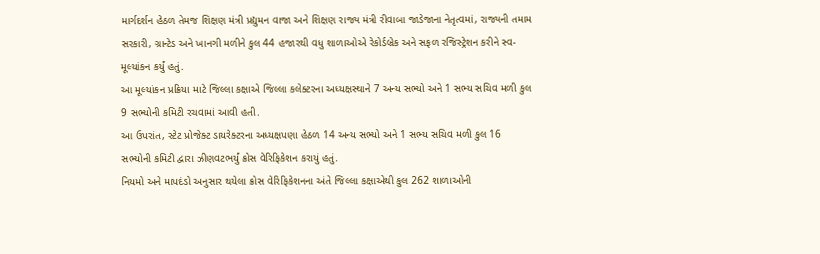માર્ગદર્શન હેઠળ તેમજ શિક્ષણ મંત્રી પ્રદ્યુમન વાજા અને શિક્ષણ રાજ્ય મંત્રી રીવાબા જાડેજાના નેતૃત્વમાં, રાજ્યની તમામ સરકારી, ગ્રાન્ટેડ અને ખાનગી મળીને કુલ 44 હજારથી વધુ શાળાઓએ રેકોર્ડબ્રેક અને સફળ રજિસ્ટ્રેશન કરીને સ્વ-મૂલ્યાંકન કર્યું હતું.
આ મૂલ્યાંકન પ્રક્રિયા માટે જિલ્લા કક્ષાએ જિલ્લા કલેક્ટરના અધ્યક્ષસ્થાને 7 અન્ય સભ્યો અને 1 સભ્ય સચિવ મળી કુલ 9 સભ્યોની કમિટી રચવામાં આવી હતી.
આ ઉપરાંત, સ્ટેટ પ્રોજેક્ટ ડાયરેક્ટરના અધ્યક્ષપણા હેઠળ 14 અન્ય સભ્યો અને 1 સભ્ય સચિવ મળી કુલ 16 સભ્યોની કમિટી દ્વારા ઝીણવટભર્યું ક્રોસ વેરિફિકેશન કરાયું હતું.
નિયમો અને માપદંડો અનુસાર થયેલા ક્રોસ વેરિફિકેશનના અંતે જિલ્લા કક્ષાએથી કુલ 262 શાળાઓની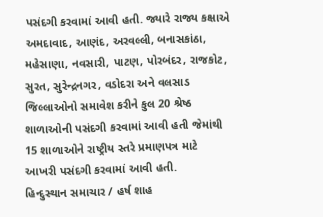પસંદગી કરવામાં આવી હતી. જ્યારે રાજ્ય કક્ષાએ અમદાવાદ, આણંદ, અરવલ્લી, બનાસકાંઠા, મહેસાણા, નવસારી, પાટણ, પોરબંદર, રાજકોટ, સુરત, સુરેન્દ્રનગર, વડોદરા અને વલસાડ જિલ્લાઓનો સમાવેશ કરીને કુલ 20 શ્રેષ્ઠ શાળાઓની પસંદગી કરવામાં આવી હતી જેમાંથી 15 શાળાઓને રાષ્ટ્રીય સ્તરે પ્રમાણપત્ર માટે આખરી પસંદગી કરવામાં આવી હતી.
હિન્દુસ્થાન સમાચાર / હર્ષ શાહ